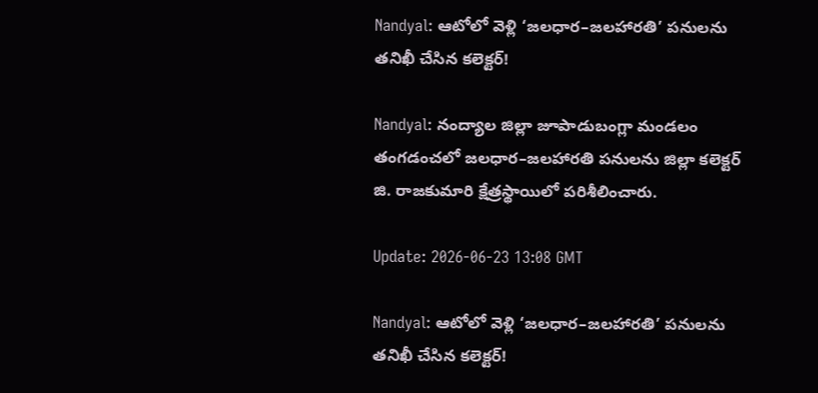Nandyal: ఆటోలో వెళ్లి ‘జలధార–జలహారతి’ పనులను తనిఖీ చేసిన కలెక్టర్!

Nandyal: నంద్యాల జిల్లా జూపాడుబంగ్లా మండలం తంగడంచలో జలధార–జలహారతి పనులను జిల్లా కలెక్టర్ జి. రాజకుమారి క్షేత్రస్థాయిలో పరిశీలించారు.

Update: 2026-06-23 13:08 GMT

Nandyal: ఆటోలో వెళ్లి ‘జలధార–జలహారతి’ పనులను తనిఖీ చేసిన కలెక్టర్!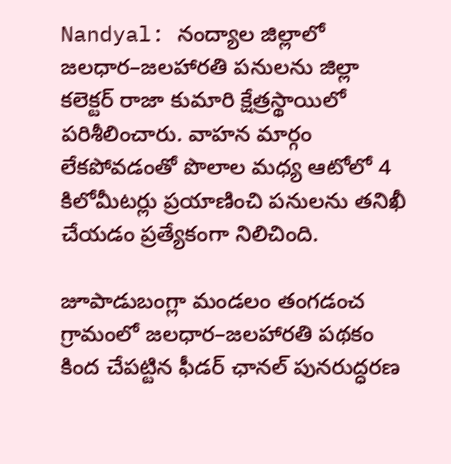Nandyal: నంద్యాల జిల్లాలో జలధార–జలహారతి పనులను జిల్లా కలెక్టర్ రాజా కుమారి క్షేత్రస్థాయిలో పరిశీలించారు. వాహన మార్గం లేకపోవడంతో పొలాల మధ్య ఆటోలో 4 కిలోమీటర్లు ప్రయాణించి పనులను తనిఖీ చేయడం ప్రత్యేకంగా నిలిచింది.

జూపాడుబంగ్లా మండలం తంగడంచ గ్రామంలో జలధార–జలహారతి పథకం కింద చేపట్టిన ఫీడర్ ఛానల్ పునరుద్ధరణ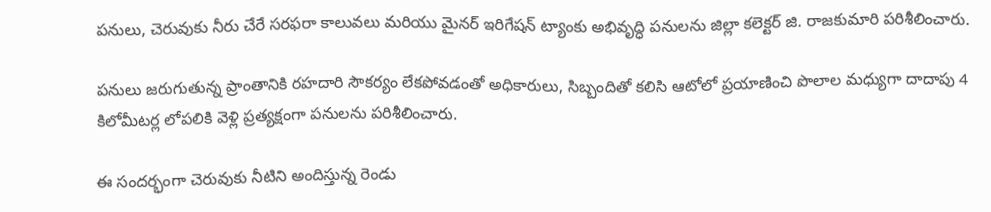పనులు, చెరువుకు నీరు చేరే సరఫరా కాలువలు మరియు మైనర్ ఇరిగేషన్ ట్యాంకు అభివృద్ధి పనులను జిల్లా కలెక్టర్ జి. రాజకుమారి పరిశీలించారు.

పనులు జరుగుతున్న ప్రాంతానికి రహదారి సౌకర్యం లేకపోవడంతో అధికారులు, సిబ్బందితో కలిసి ఆటోలో ప్రయాణించి పొలాల మధ్యుగా దాదాపు 4 కిలోమీటర్ల లోపలికి వెళ్లి ప్రత్యక్షంగా పనులను పరిశీలించారు.

ఈ సందర్భంగా చెరువుకు నీటిని అందిస్తున్న రెండు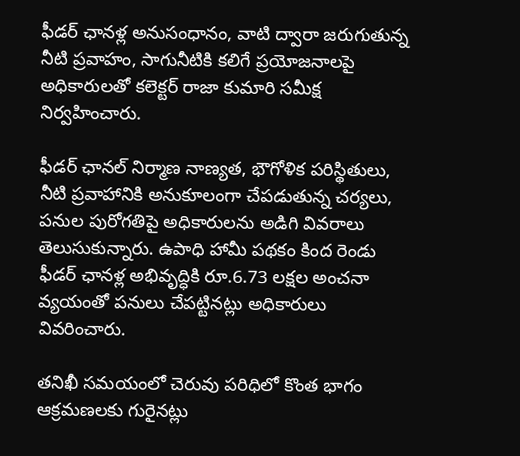ఫీడర్ ఛానళ్ల అనుసంధానం, వాటి ద్వారా జరుగుతున్న నీటి ప్రవాహం, సాగునీటికి కలిగే ప్రయోజనాలపై అధికారులతో కలెక్టర్ రాజా కుమారి సమీక్ష నిర్వహించారు.

ఫీడర్ ఛానల్ నిర్మాణ నాణ్యత, భౌగోళిక పరిస్థితులు, నీటి ప్రవాహానికి అనుకూలంగా చేపడుతున్న చర్యలు, పనుల పురోగతిపై అధికారులను అడిగి వివరాలు తెలుసుకున్నారు. ఉపాధి హామీ పథకం కింద రెండు ఫీడర్ ఛానళ్ల అభివృద్ధికి రూ.6.73 లక్షల అంచనా వ్యయంతో పనులు చేపట్టినట్లు అధికారులు వివరించారు.

తనిఖీ సమయంలో చెరువు పరిధిలో కొంత భాగం ఆక్రమణలకు గురైనట్లు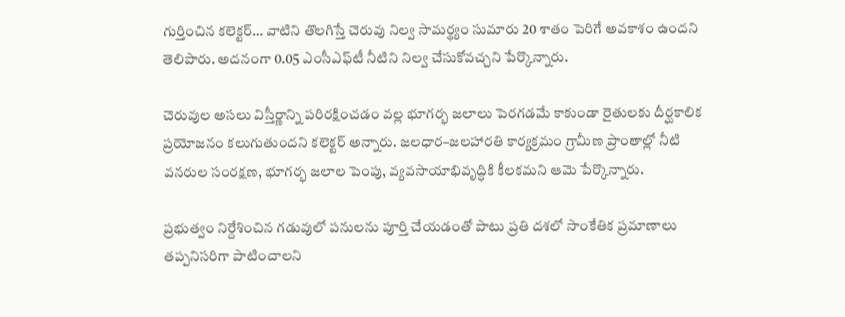గుర్తించిన కలెక్టర్… వాటిని తొలగిస్తే చెరువు నిల్వ సామర్థ్యం సుమారు 20 శాతం పెరిగే అవకాశం ఉందని తెలిపారు. అదనంగా 0.05 ఎంసీఎఫ్‌టీ నీటిని నిల్వ చేసుకోవచ్చని పేర్కొన్నారు.

చెరువుల అసలు విస్తీర్ణాన్ని పరిరక్షించడం వల్ల భూగర్భ జలాలు పెరగడమే కాకుండా రైతులకు దీర్ఘకాలిక ప్రయోజనం కలుగుతుందని కలెక్టర్ అన్నారు. జలధార–జలహారతి కార్యక్రమం గ్రామీణ ప్రాంతాల్లో నీటి వనరుల సంరక్షణ, భూగర్భ జలాల పెంపు, వ్యవసాయాభివృద్ధికి కీలకమని ఆమె పేర్కొన్నారు.

ప్రభుత్వం నిర్దేశించిన గడువులో పనులను పూర్తి చేయడంతో పాటు ప్రతి దశలో సాంకేతిక ప్రమాణాలు తప్పనిసరిగా పాటించాలని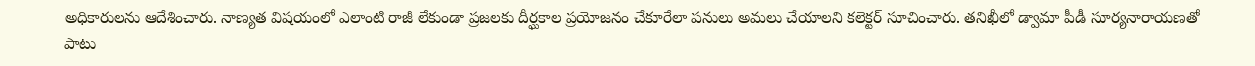అధికారులను ఆదేశించారు. నాణ్యత విషయంలో ఎలాంటి రాజీ లేకుండా ప్రజలకు దీర్ఘకాల ప్రయోజనం చేకూరేలా పనులు అమలు చేయాలని కలెక్టర్ సూచించారు. తనిఖీలో డ్వామా పీడీ సూర్యనారాయణతో పాటు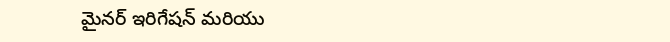మైనర్ ఇరిగేషన్ మరియు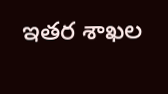ఇతర శాఖల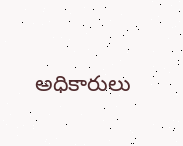అధికారులు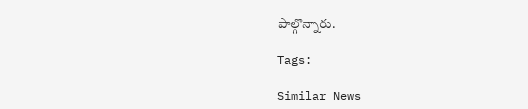పాల్గొన్నారు.

Tags:

Similar News